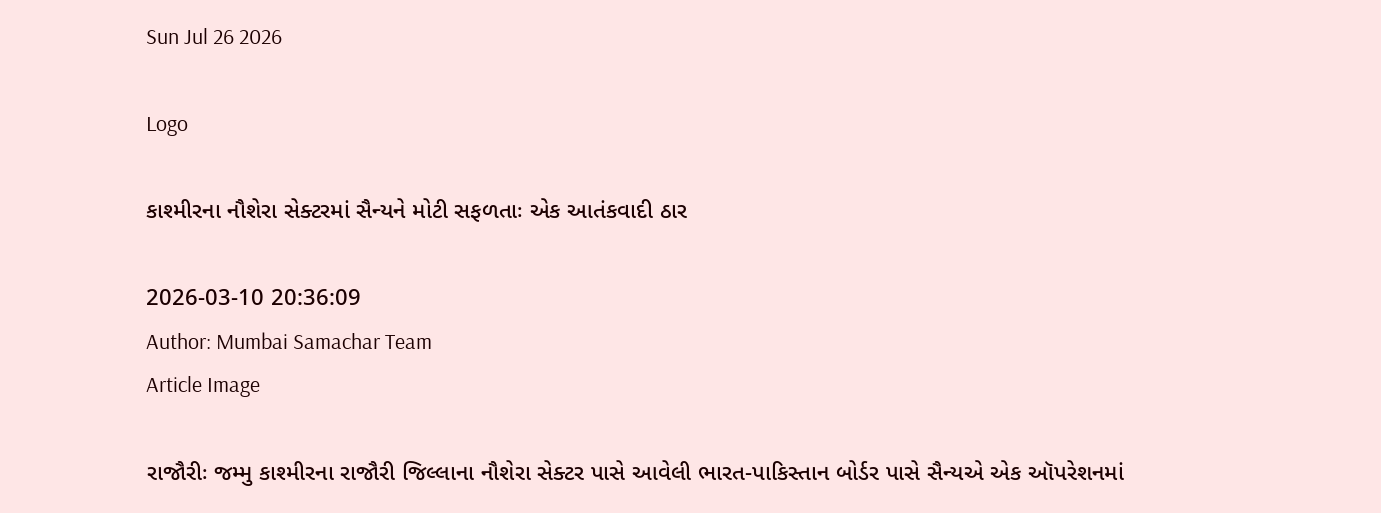Sun Jul 26 2026

Logo

કાશ્મીરના નૌશેરા સેક્ટરમાં સૈન્યને મોટી સફળતાઃ એક આતંકવાદી ઠાર

2026-03-10 20:36:09
Author: Mumbai Samachar Team
Article Image

રાજૌરીઃ જમ્મુ કાશ્મીરના રાજૌરી જિલ્લાના નૌશેરા સેક્ટર પાસે આવેલી ભારત-પાકિસ્તાન બોર્ડર પાસે સૈન્યએ એક ઑપરેશનમાં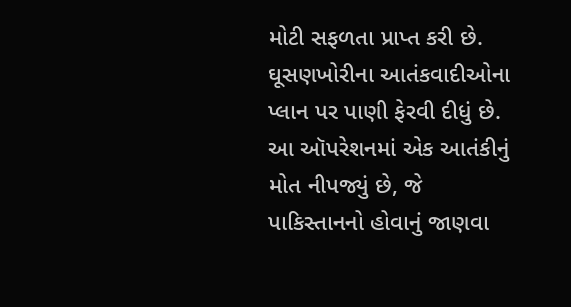મોટી સફળતા પ્રાપ્ત કરી છે. ઘૂસણખોરીના આતંકવાદીઓના પ્લાન પર પાણી ફેરવી દીધું છે. આ ઑપરેશનમાં એક આતંકીનું મોત નીપજ્યું છે, જે પાકિસ્તાનનો હોવાનું જાણવા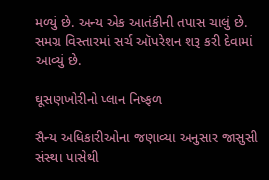મળ્યું છે. અન્ય એક આતંકીની તપાસ ચાલું છે. સમગ્ર વિસ્તારમાં સર્ચ ઑપરેશન શરૂ કરી દેવામાં આવ્યું છે.

ઘૂસણખોરીનો પ્લાન નિષ્ફળ

સૈન્ય અધિકારીઓના જણાવ્યા અનુસાર જાસુસી સંસ્થા પાસેથી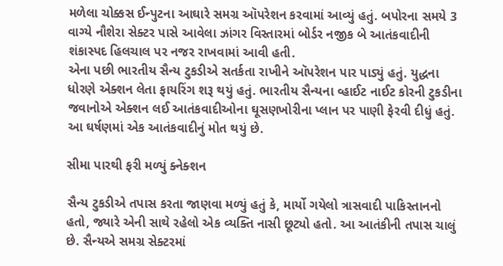મળેલા ચોક્કસ ઈન્પુટના આઘારે સમગ્ર ઑપરેશન કરવામાં આવ્યું હતું. બપોરના સમયે 3 વાગ્યે નૌશેરા સેક્ટર પાસે આવેલા ઝાંગર વિસ્તારમાં બોર્ડર નજીક બે આતંકવાદીની શંકાસ્પદ હિલચાલ પર નજર રાખવામાં આવી હતી.
એના પછી ભારતીય સૈન્ય ટુકડીએ સતર્કતા રાખીને ઑપરેશન પાર પાડ્યું હતું. યુદ્ધના ધોરણે એક્શન લેતા ફાયરિંગ શરૂ થયું હતું. ભારતીય સૈન્યના વ્હાઈટ નાઈટ કોરની ટુકડીના જવાનોએ એક્શન લઈ આતંકવાદીઓના ઘૂસણખોરીના પ્લાન પર પાણી ફેરવી દીધું હતું. આ ઘર્ષણમાં એક આતંકવાદીનું મોત થયું છે.

સીમા પારથી ફરી મળ્યું ક્નેક્શન

સૈન્ય ટુકડીએ તપાસ કરતા જાણવા મળ્યું હતું કે, માર્યો ગયેલો ત્રાસવાદી પાકિસ્તાનનો હતો, જ્યારે એની સાથે રહેલો એક વ્યક્તિ નાસી છૂટ્યો હતો. આ આતંકીની તપાસ ચાલું છે. સૈન્યએ સમગ્ર સેક્ટરમાં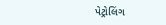પેટ્રોલિંગ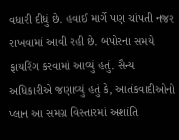વધારી દીધું છે. હવાઈ માર્ગે પણ ચાંપતી નજર રાખવામાં આવી રહી છે. બપોરના સમયે ફાયરિંગ કરવામાં આવ્યું હતું. સૈન્ય અધિકારીએ જણાવ્યું હતું કે, આતંકવાદીઓનો પ્લાન આ સમગ્ર વિસ્તારમાં અશાંતિ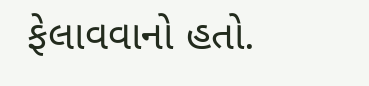ફેલાવવાનો હતો.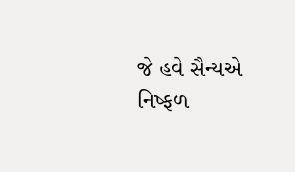જે હવે સૈન્યએ નિષ્ફળ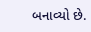બનાવ્યો છે.